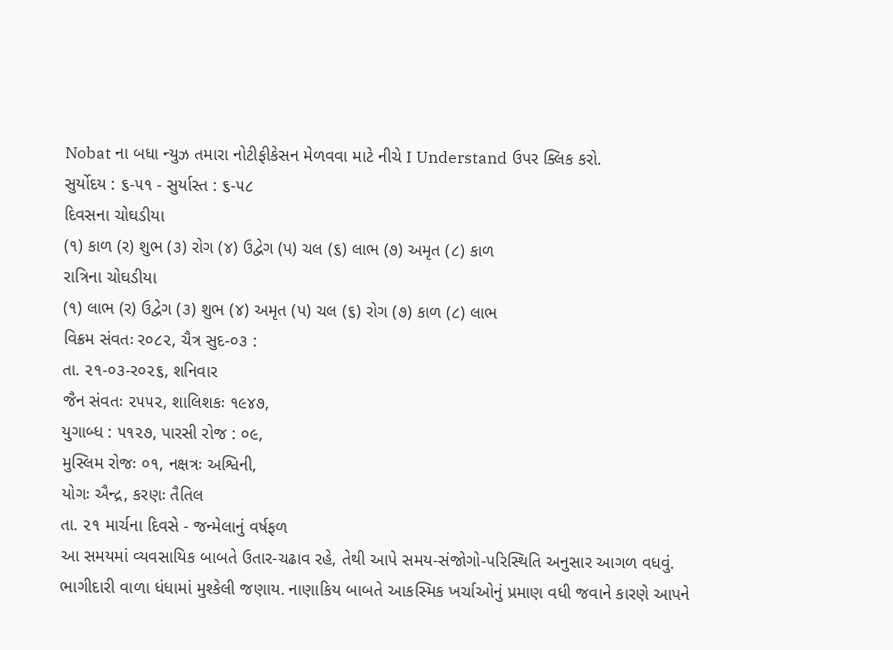Nobat ના બધા ન્યુઝ તમારા નોટીફીકેસન મેળવવા માટે નીચે I Understand ઉપર ક્લિક કરો.
સુર્યોદય : ૬-૫૧ - સુર્યાસ્ત : ૬-૫૮
દિવસના ચોઘડીયા
(૧) કાળ (ર) શુભ (૩) રોગ (૪) ઉદ્વેગ (પ) ચલ (૬) લાભ (૭) અમૃત (૮) કાળ
રાત્રિના ચોઘડીયા
(૧) લાભ (ર) ઉદ્વેગ (૩) શુભ (૪) અમૃત (પ) ચલ (૬) રોગ (૭) કાળ (૮) લાભ
વિક્રમ સંવતઃ ર૦૮૨, ચૈત્ર સુદ-૦૩ :
તા. ૨૧-૦૩-ર૦૨૬, શનિવાર
જૈન સંવતઃ ૨૫૫૨, શાલિશકઃ ૧૯૪૭,
યુગાબ્ધ : ૫૧૨૭, પારસી રોજ : ૦૯,
મુસ્લિમ રોજઃ ૦૧, નક્ષત્રઃ અશ્વિની,
યોગઃ ઐન્દ્ર, કરણઃ તૈતિલ
તા. ૨૧ માર્ચના દિવસે - જન્મેલાનું વર્ષફળ
આ સમયમાં વ્યવસાયિક બાબતે ઉતાર-ચઢાવ રહે, તેથી આપે સમય-સંજોગો-પરિસ્થિતિ અનુસાર આગળ વધવું. ભાગીદારી વાળા ધંધામાં મુશ્કેલી જણાય. નાણાકિય બાબતે આકસ્મિક ખર્ચાઓનું પ્રમાણ વધી જવાને કારણે આપને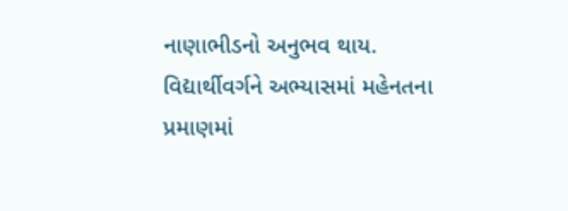નાણાભીડનો અનુભવ થાય. વિદ્યાર્થીવર્ગને અભ્યાસમાં મહેનતના પ્રમાણમાં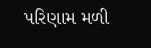પરિણામ મળી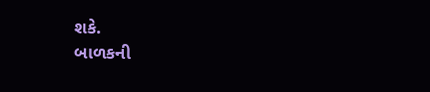શકે.
બાળકની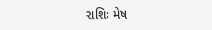રાશિઃ મેષ